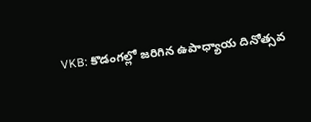VKB: కొడంగల్లో జరిగిన ఉపాధ్యాయ దినోత్సవ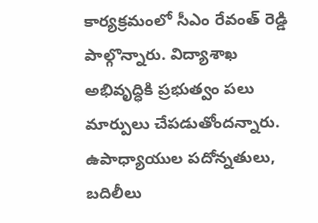కార్యక్రమంలో సీఎం రేవంత్ రెడ్డి పాల్గొన్నారు. విద్యాశాఖ అభివృద్ధికి ప్రభుత్వం పలు మార్పులు చేపడుతోందన్నారు. ఉపాధ్యాయుల పదోన్నతులు, బదిలీలు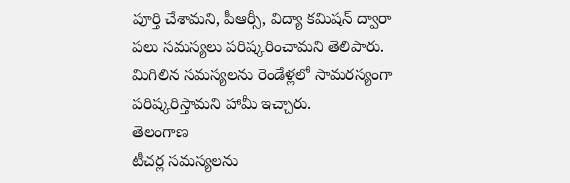పూర్తి చేశామని, పీఆర్సీ, విద్యా కమిషన్ ద్వారా పలు సమస్యలు పరిష్కరించామని తెలిపారు. మిగిలిన సమస్యలను రెండేళ్లలో సామరస్యంగా పరిష్కరిస్తామని హామీ ఇచ్చారు.
తెలంగాణ
టీచర్ల సమస్యలను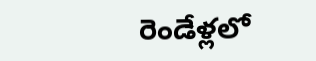రెండేళ్లలో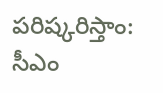పరిష్కరిస్తాం: సీఎం